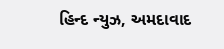હિન્દ ન્યુઝ, અમદાવાદ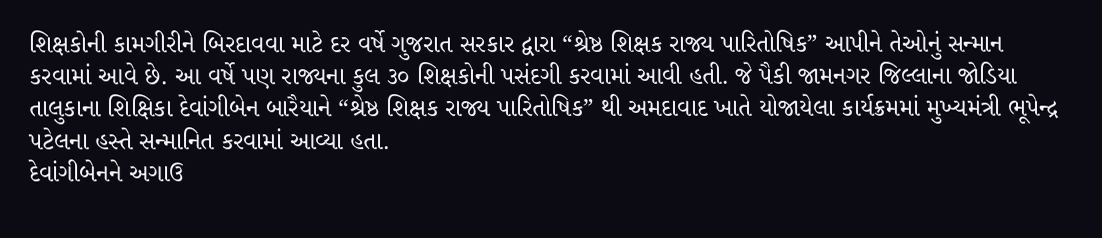શિક્ષકોની કામગીરીને બિરદાવવા માટે દર વર્ષે ગુજરાત સરકાર દ્વારા “શ્રેષ્ઠ શિક્ષક રાજ્ય પારિતોષિક” આપીને તેઓનું સન્માન કરવામાં આવે છે. આ વર્ષે પણ રાજ્યના કુલ ૩૦ શિક્ષકોની પસંદગી કરવામાં આવી હતી. જે પૈકી જામનગર જિલ્લાના જોડિયા તાલુકાના શિક્ષિકા દેવાંગીબેન બારૈયાને “શ્રેષ્ઠ શિક્ષક રાજ્ય પારિતોષિક” થી અમદાવાદ ખાતે યોજાયેલા કાર્યક્રમમાં મુખ્યમંત્રી ભૂપેન્દ્ર પટેલના હસ્તે સન્માનિત કરવામાં આવ્યા હતા.
દેવાંગીબેનને અગાઉ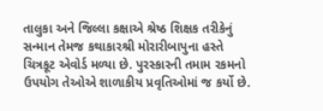તાલુકા અને જિલ્લા કક્ષાએ શ્રેષ્ઠ શિક્ષક તરીકેનું સન્માન તેમજ કથાકારશ્રી મોરારીબાપુના હસ્તે ચિત્રકૂટ એવોર્ડ મળ્યા છે. પુરસ્કારની તમામ રકમનો ઉપયોગ તેઓએ શાળાકીય પ્રવૃતિઓમાં જ કર્યો છે.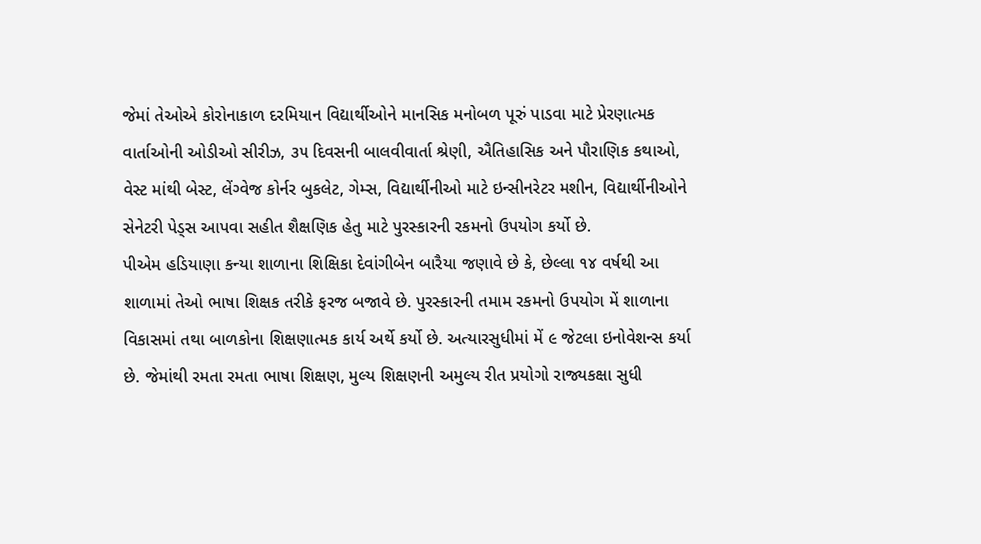જેમાં તેઓએ કોરોનાકાળ દરમિયાન વિદ્યાર્થીઓને માનસિક મનોબળ પૂરું પાડવા માટે પ્રેરણાત્મક વાર્તાઓની ઓડીઓ સીરીઝ, ૩૫ દિવસની બાલવીવાર્તા શ્રેણી, ઐતિહાસિક અને પૌરાણિક કથાઓ, વેસ્ટ માંથી બેસ્ટ, લેંગ્વેજ કોર્નર બુકલેટ, ગેમ્સ, વિદ્યાર્થીનીઓ માટે ઇન્સીનરેટર મશીન, વિદ્યાર્થીનીઓને સેનેટરી પેડ્સ આપવા સહીત શૈક્ષણિક હેતુ માટે પુરસ્કારની રકમનો ઉપયોગ કર્યો છે.
પીએમ હડિયાણા કન્યા શાળાના શિક્ષિકા દેવાંગીબેન બારૈયા જણાવે છે કે, છેલ્લા ૧૪ વર્ષથી આ શાળામાં તેઓ ભાષા શિક્ષક તરીકે ફરજ બજાવે છે. પુરસ્કારની તમામ રકમનો ઉપયોગ મેં શાળાના વિકાસમાં તથા બાળકોના શિક્ષણાત્મક કાર્ય અર્થે કર્યો છે. અત્યારસુધીમાં મેં ૯ જેટલા ઇનોવેશન્સ કર્યા છે. જેમાંથી રમતા રમતા ભાષા શિક્ષણ, મુલ્ય શિક્ષણની અમુલ્ય રીત પ્રયોગો રાજ્યકક્ષા સુધી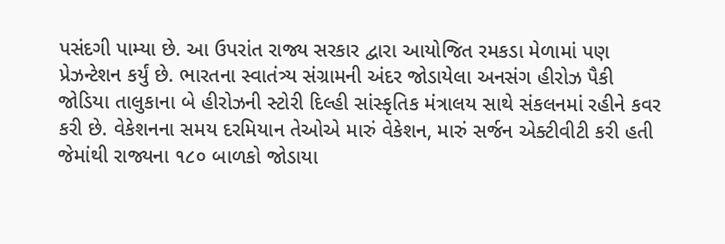પસંદગી પામ્યા છે. આ ઉપરાંત રાજ્ય સરકાર દ્વારા આયોજિત રમકડા મેળામાં પણ પ્રેઝન્ટેશન કર્યું છે. ભારતના સ્વાતંત્ર્ય સંગ્રામની અંદર જોડાયેલા અનસંગ હીરોઝ પૈકી જોડિયા તાલુકાના બે હીરોઝની સ્ટોરી દિલ્હી સાંસ્કૃતિક મંત્રાલય સાથે સંકલનમાં રહીને કવર કરી છે. વેકેશનના સમય દરમિયાન તેઓએ મારું વેકેશન, મારું સર્જન એક્ટીવીટી કરી હતી જેમાંથી રાજ્યના ૧૮૦ બાળકો જોડાયા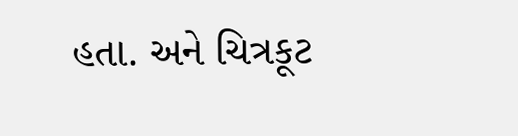હતા. અને ચિત્રકૂટ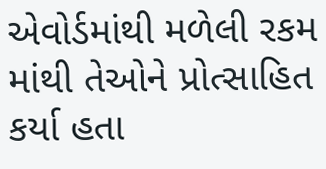એવોર્ડમાંથી મળેલી રકમ માંથી તેઓને પ્રોત્સાહિત કર્યા હતા